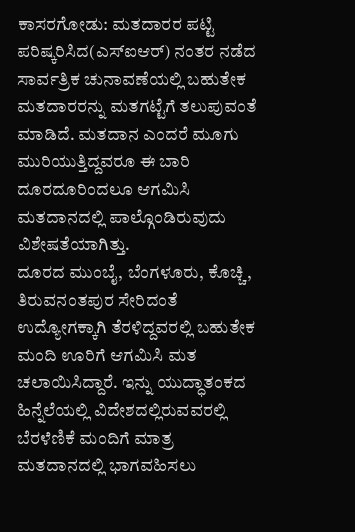ಕಾಸರಗೋಡು: ಮತದಾರರ ಪಟ್ಟಿ ಪರಿಷ್ಕರಿಸಿದ(ಎಸ್ಐಆರ್) ನಂತರ ನಡೆದ ಸಾರ್ವತ್ರಿಕ ಚುನಾವಣೆಯಲ್ಲಿ ಬಹುತೇಕ ಮತದಾರರನ್ನು ಮತಗಟ್ಟೆಗೆ ತಲುಪುವಂತೆ ಮಾಡಿದೆ. ಮತದಾನ ಎಂದರೆ ಮೂಗು ಮುರಿಯುತ್ತಿದ್ದವರೂ ಈ ಬಾರಿ ದೂರದೂರಿಂದಲೂ ಆಗಮಿಸಿ ಮತದಾನದಲ್ಲಿ ಪಾಲ್ಗೊಂಡಿರುವುದು ವಿಶೇಷತೆಯಾಗಿತ್ತು.
ದೂರದ ಮುಂಬೈ, ಬೆಂಗಳೂರು, ಕೊಚ್ಚಿ, ತಿರುವನಂತಪುರ ಸೇರಿದಂತೆ ಉದ್ಯೋಗಕ್ಕಾಗಿ ತೆರಳಿದ್ದವರಲ್ಲಿ ಬಹುತೇಕ ಮಂದಿ ಊರಿಗೆ ಆಗಮಿಸಿ ಮತ ಚಲಾಯಿಸಿದ್ದಾರೆ. ಇನ್ನು ಯುದ್ಧಾತಂಕದ ಹಿನ್ನೆಲೆಯಲ್ಲಿ ವಿದೇಶದಲ್ಲಿರುವವರಲ್ಲಿ ಬೆರಳೆಣಿಕೆ ಮಂದಿಗೆ ಮಾತ್ರ ಮತದಾನದಲ್ಲಿ ಭಾಗವಹಿಸಲು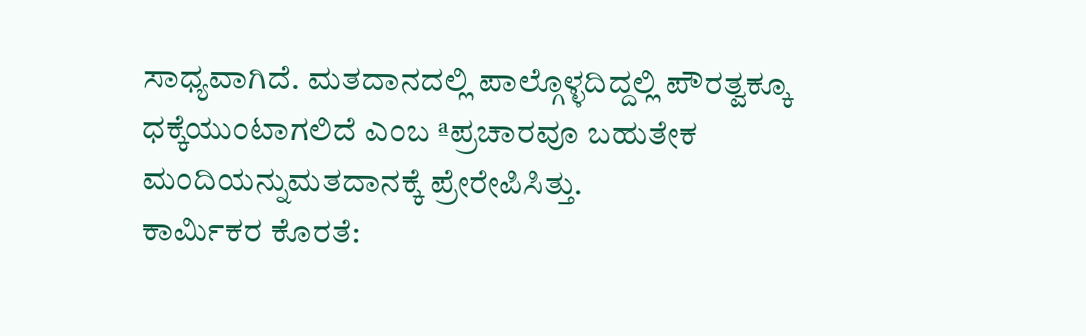ಸಾಧ್ಯವಾಗಿದೆ. ಮತದಾನದಲ್ಲಿ ಪಾಲ್ಗೊಳ್ಳದಿದ್ದಲ್ಲಿ ಪೌರತ್ವಕ್ಕೂ ಧಕ್ಕೆಯುಂಟಾಗಲಿದೆ ಎಂಬ ªಪ್ರಚಾರವೂ ಬಹುತೇಕ ಮಂದಿಯನ್ನುಮತದಾನಕ್ಕೆ ಪ್ರೇರೇಪಿಸಿತ್ತು.
ಕಾರ್ಮಿಕರ ಕೊರತೆ: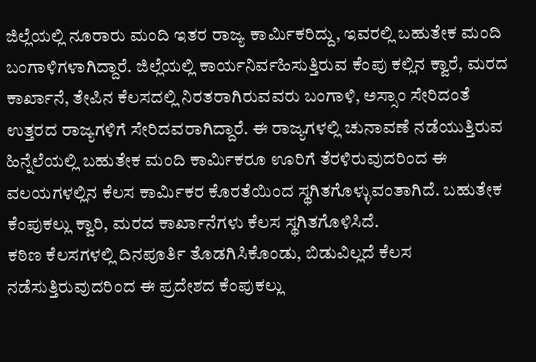ಜಿಲ್ಲೆಯಲ್ಲಿ ನೂರಾರು ಮಂದಿ ಇತರ ರಾಜ್ಯ ಕಾರ್ಮಿಕರಿದ್ದು, ಇವರಲ್ಲಿ ಬಹುತೇಕ ಮಂದಿ ಬಂಗಾಳಿಗಳಾಗಿದ್ದಾರೆ. ಜಿಲ್ಲೆಯಲ್ಲಿ ಕಾರ್ಯನಿರ್ವಹಿಸುತ್ತಿರುವ ಕೆಂಪು ಕಲ್ಲಿನ ಕ್ವಾರೆ, ಮರದ ಕಾರ್ಖಾನೆ, ತೇಪಿನ ಕೆಲಸದಲ್ಲಿ ನಿರತರಾಗಿರುವವರು ಬಂಗಾಳಿ, ಅಸ್ಸಾಂ ಸೇರಿದಂತೆ ಉತ್ತರದ ರಾಜ್ಯಗಳಿಗೆ ಸೇರಿದವರಾಗಿದ್ದಾರೆ. ಈ ರಾಜ್ಯಗಳಲ್ಲಿ ಚುನಾವಣೆ ನಡೆಯುತ್ತಿರುವ ಹಿನ್ನೆಲೆಯಲ್ಲಿ ಬಹುತೇಕ ಮಂದಿ ಕಾರ್ಮಿಕರೂ ಊರಿಗೆ ತೆರಳಿರುವುದರಿಂದ ಈ ವಲಯಗಳಲ್ಲಿನ ಕೆಲಸ ಕಾರ್ಮಿಕರ ಕೊರತೆಯಿಂದ ಸ್ಥಗಿತಗೊಳ್ಳುವಂತಾಗಿದೆ. ಬಹುತೇಕ ಕೆಂಪುಕಲ್ಲು ಕ್ವಾರಿ, ಮರದ ಕಾರ್ಖಾನೆಗಳು ಕೆಲಸ ಸ್ಥಗಿತಗೊಳಿಸಿದೆ.
ಕಠಿಣ ಕೆಲಸಗಳಲ್ಲಿ ದಿನಪೂರ್ತಿ ತೊಡಗಿಸಿಕೊಂಡು, ಬಿಡುವಿಲ್ಲದೆ ಕೆಲಸ ನಡೆಸುತ್ತಿರುವುದರಿಂದ ಈ ಪ್ರದೇಶದ ಕೆಂಪುಕಲ್ಲು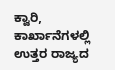ಕ್ವಾರಿ, ಕಾರ್ಖಾನೆಗಳಲ್ಲಿ ಉತ್ತರ ರಾಜ್ಯದ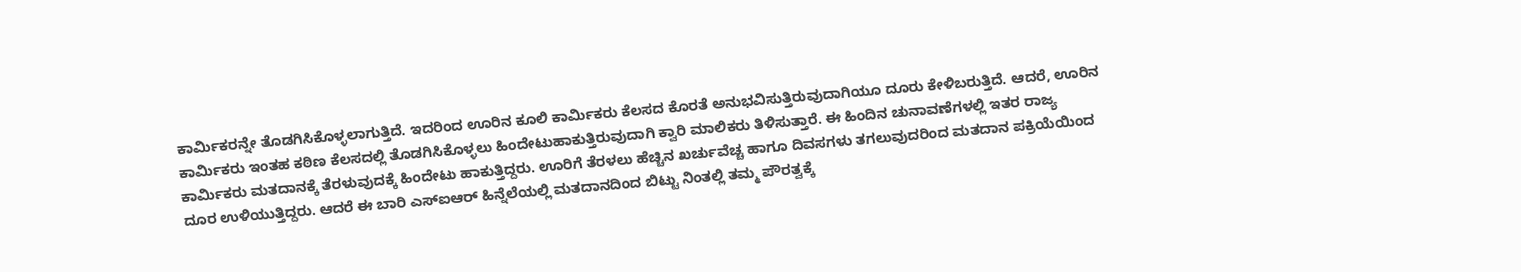ಕಾರ್ಮಿಕರನ್ನೇ ತೊಡಗಿಸಿಕೊಳ್ಳಲಾಗುತ್ತಿದೆ. ಇದರಿಂದ ಊರಿನ ಕೂಲಿ ಕಾರ್ಮಿಕರು ಕೆಲಸದ ಕೊರತೆ ಅನುಭವಿಸುತ್ತಿರುವುದಾಗಿಯೂ ದೂರು ಕೇಳಿಬರುತ್ತಿದೆ. ಆದರೆ, ಊರಿನ ಕಾರ್ಮಿಕರು ಇಂತಹ ಕಠಿಣ ಕೆಲಸದಲ್ಲಿ ತೊಡಗಿಸಿಕೊಳ್ಳಲು ಹಿಂದೇಟುಹಾಕುತ್ತಿರುವುದಾಗಿ ಕ್ವಾರಿ ಮಾಲಿಕರು ತಿಳಿಸುತ್ತಾರೆ. ಈ ಹಿಂದಿನ ಚುನಾವಣೆಗಳಲ್ಲಿ ಇತರ ರಾಜ್ಯ ಕಾರ್ಮಿಕರು ಮತದಾನಕ್ಕೆ ತೆರಳುವುದಕ್ಕೆ ಹಿಂದೇಟು ಹಾಕುತ್ತಿದ್ದರು. ಊರಿಗೆ ತೆರಳಲು ಹೆಚ್ಚಿನ ಖರ್ಚುವೆಚ್ಚ ಹಾಗೂ ದಿವಸಗಳು ತಗಲುವುದರಿಂದ ಮತದಾನ ಪಕ್ರಿಯೆಯಿಂದ ದೂರ ಉಳಿಯುತ್ತಿದ್ದರು. ಆದರೆ ಈ ಬಾರಿ ಎಸ್ಐಆರ್ ಹಿನ್ನೆಲೆಯಲ್ಲಿ ಮತದಾನದಿಂದ ಬಿಟ್ಟು ನಿಂತಲ್ಲಿ ತಮ್ಮ ಪೌರತ್ವಕ್ಕೆ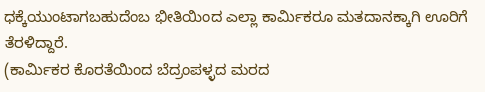ಧಕ್ಕೆಯುಂಟಾಗಬಹುದೆಂಬ ಭೀತಿಯಿಂದ ಎಲ್ಲಾ ಕಾರ್ಮಿಕರೂ ಮತದಾನಕ್ಕಾಗಿ ಊರಿಗೆ ತೆರಳಿದ್ದಾರೆ.
(ಕಾರ್ಮಿಕರ ಕೊರತೆಯಿಂದ ಬೆದ್ರಂಪಳ್ಳದ ಮರದ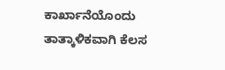ಕಾರ್ಖಾನೆಯೊಂದು ತಾತ್ಕಾಳಿಕವಾಗಿ ಕೆಲಸ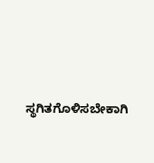ಸ್ಥಗಿತಗೊಳಿಸಬೇಕಾಗಿ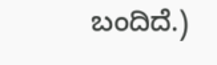ಬಂದಿದೆ.)